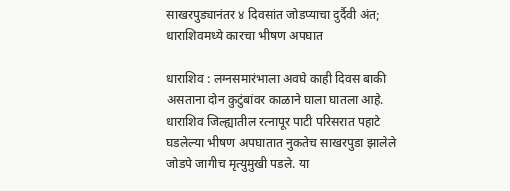साखरपुड्यानंतर ४ दिवसांत जोडप्याचा दुर्दैवी अंत; धाराशिवमध्ये कारचा भीषण अपघात

धाराशिव : लग्नसमारंभाला अवघे काही दिवस बाकी असताना दोन कुटुंबांवर काळाने घाला घातला आहे. धाराशिव जिल्ह्यातील रत्नापूर पाटी परिसरात पहाटे घडलेल्या भीषण अपघातात नुकतेच साखरपुडा झालेले जोडपे जागीच मृत्युमुखी पडले. या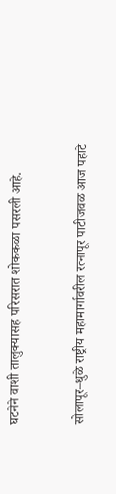घटनेने वाशी तालुक्यासह परिसरात शोककळा पसरली आहे.


सोलापूर–धुळे राष्ट्रीय महामार्गावरील रत्नापूर पाटीजवळ आज पहाटे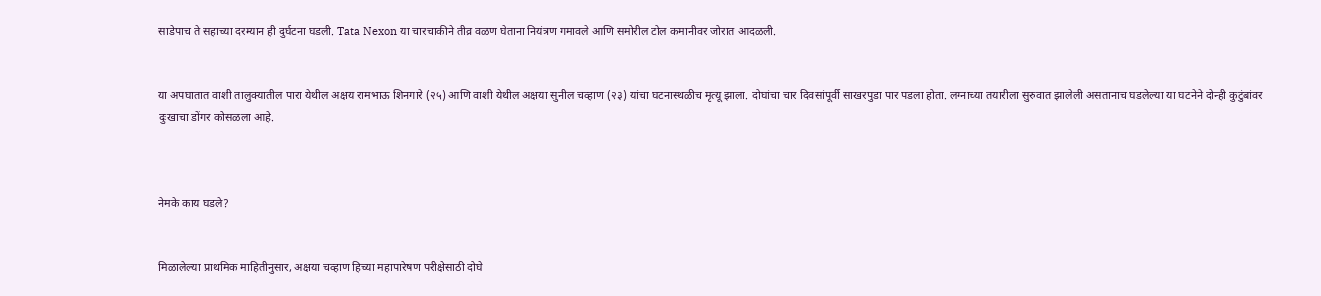साडेपाच ते सहाच्या दरम्यान ही दुर्घटना घडली. Tata Nexon या चारचाकीने तीव्र वळण घेताना नियंत्रण गमावले आणि समोरील टोल कमानीवर जोरात आदळली.


या अपघातात वाशी तालुक्यातील पारा येथील अक्षय रामभाऊ शिनगारे (२५) आणि वाशी येथील अक्षया सुनील चव्हाण (२३) यांचा घटनास्थळीच मृत्यू झाला. दोघांचा चार दिवसांपूर्वी साखरपुडा पार पडला होता. लग्नाच्या तयारीला सुरुवात झालेली असतानाच घडलेल्या या घटनेने दोन्ही कुटुंबांवर दुःखाचा डोंगर कोसळला आहे.



नेमके काय घडले?


मिळालेल्या प्राथमिक माहितीनुसार, अक्षया चव्हाण हिच्या महापारेषण परीक्षेसाठी दोघे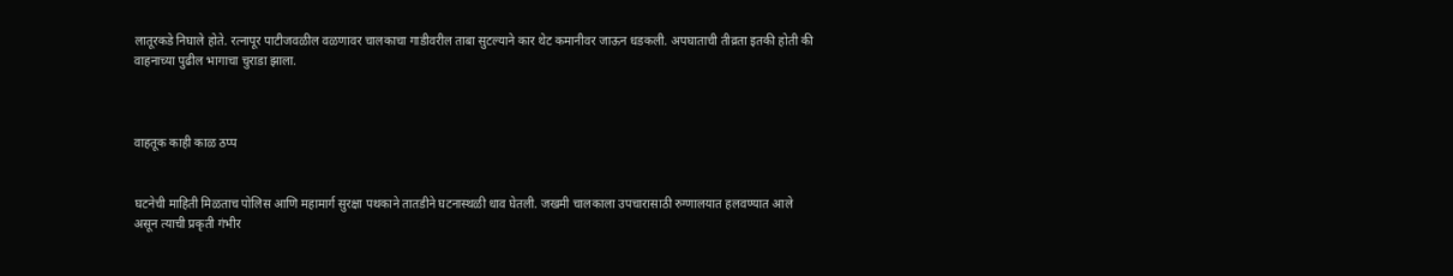लातूरकडे निघाले होते. रत्नापूर पाटीजवळील वळणावर चालकाचा गाडीवरील ताबा सुटल्याने कार थेट कमानीवर जाऊन धडकली. अपघाताची तीव्रता इतकी होती की वाहनाच्या पुढील भागाचा चुराडा झाला.



वाहतूक काही काळ ठप्प


घटनेची माहिती मिळताच पोलिस आणि महामार्ग सुरक्षा पथकाने तातडीने घटनास्थळी धाव घेतली. जखमी चालकाला उपचारासाठी रुग्णालयात हलवण्यात आले असून त्याची प्रकृती गंभीर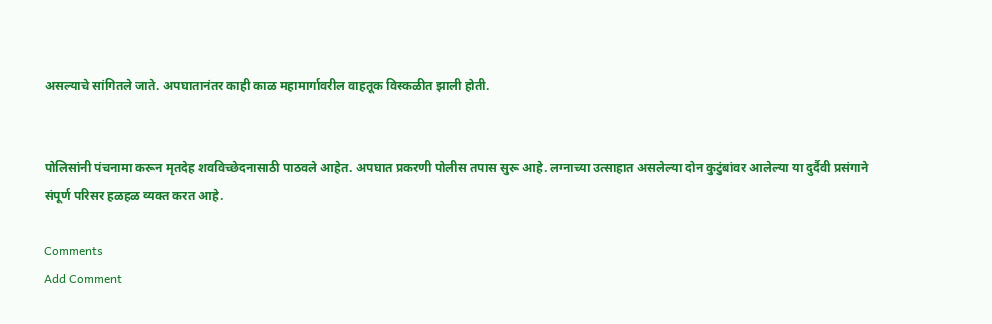असल्याचे सांगितले जाते. अपघातानंतर काही काळ महामार्गावरील वाहतूक विस्कळीत झाली होती.


पोलिसांनी पंचनामा करून मृतदेह शवविच्छेदनासाठी पाठवले आहेत. अपघात प्रकरणी पोलीस तपास सुरू आहे. लग्नाच्या उत्साहात असलेल्या दोन कुटुंबांवर आलेल्या या दुर्दैवी प्रसंगाने संपूर्ण परिसर हळहळ व्यक्त करत आहे.

Comments
Add Comment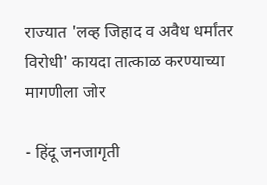राज्यात 'लव्ह जिहाद व अवैध धर्मांतर विरोधी' कायदा तात्काळ करण्याच्या मागणीला जोर

- हिंदू जनजागृती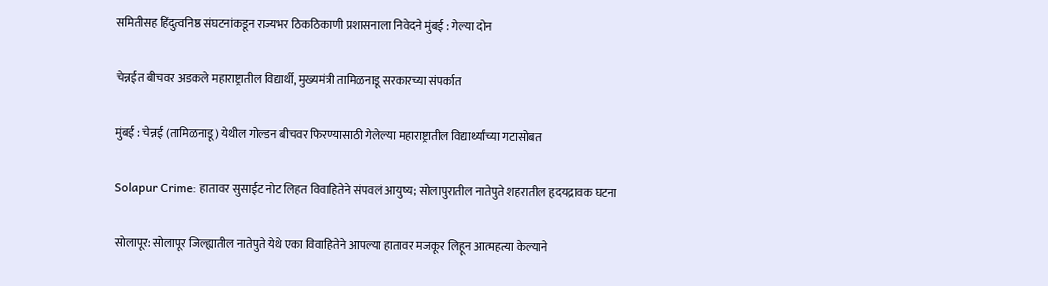समितीसह हिंदुत्वनिष्ठ संघटनांकडून राज्यभर ठिकठिकाणी प्रशासनाला निवेदने मुंबई : गेल्या दोन

चेन्नईत बीचवर अडकले महाराष्ट्रातील विद्यार्थी, मुख्यमंत्री तामिळनाडू सरकारच्या संपर्कात

मुंबई : चेन्नई (तामिळनाडू) येथील गोल्डन बीचवर फिरण्यासाठी गेलेल्या महाराष्ट्रातील विद्यार्थ्यांच्या गटासोबत

Solapur Crime: हातावर सुसाईट नोट लिहत विवाहितेने संपवलं आयुष्य; सोलापुरातील नातेपुते शहरातील हृदयद्रावक घटना

सोलापूर: सोलापूर जिल्ह्यातील नातेपुते येथे एका विवाहितेने आपल्या हातावर मजकूर लिहून आत्महत्या केल्याने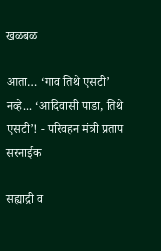खळबळ

आता… ‘गाव तिथे एसटी’ नव्हे... ‘आदिवासी पाडा, तिथे एसटी’! - परिवहन मंत्री प्रताप सरनाईक

सह्याद्री व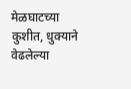मेळघाटच्या कुशीत, धुक्याने वेढलेल्या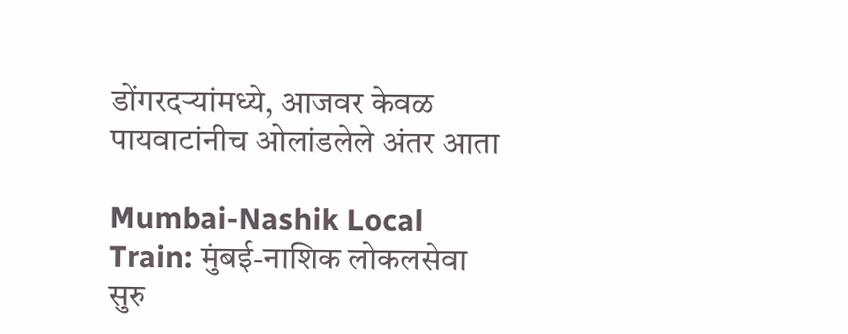डोंगरदऱ्यांमध्ये, आजवर केवळ पायवाटांनीच ओलांडलेले अंतर आता

Mumbai-Nashik Local Train: मुंबई-नाशिक लोकलसेवा सुरु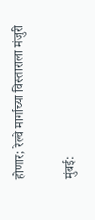होणार; रेल्वे मार्गाच्या विस्ताराला मंजुरी

मुंबई: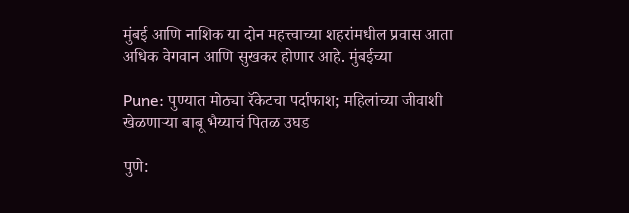मुंबई आणि नाशिक या दोन महत्त्वाच्या शहरांमधील प्रवास आता अधिक वेगवान आणि सुखकर होणार आहे. मुंबईच्या

Pune: पुण्यात मोठ्या रॅकेटचा पर्दाफाश; महिलांच्या जीवाशी खेळणाऱ्या बाबू भैय्याचं पितळ उघड

पुणे: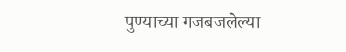पुण्याच्या गजबजलेल्या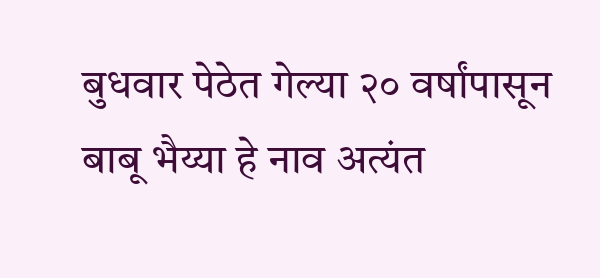बुधवार पेठेत गेल्या २० वर्षांपासून बाबू भैय्या हे नाव अत्यंत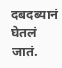दबदब्यानं घेतलं जातं.